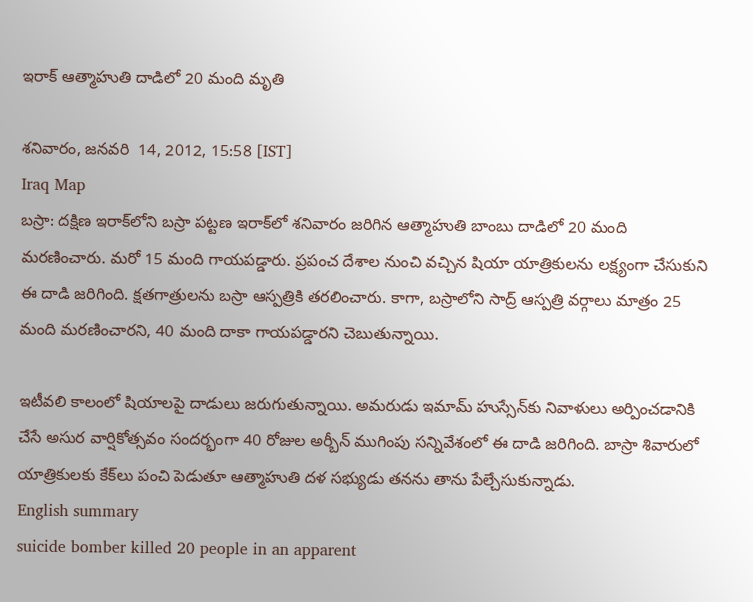ఇరాక్ ఆత్మాహుతి దాడిలో 20 మంది మృతి

శనివారం, జనవరి  14, 2012, 15:58 [IST]
Iraq Map
బస్రా: దక్షిణ ఇరాక్‌లోని బస్రా పట్టణ ఇరాక్‌లో శనివారం జరిగిన ఆత్మాహుతి బాంబు దాడిలో 20 మంది మరణించారు. మరో 15 మంది గాయపడ్డారు. ప్రపంచ దేశాల నుంచి వచ్చిన షియా యాత్రికులను లక్ష్యంగా చేసుకుని ఈ దాడి జరిగింది. క్షతగాత్రులను బస్రా ఆస్పత్రికి తరలించారు. కాగా, బస్రాలోని సాద్ర్ ఆస్పత్రి వర్గాలు మాత్రం 25 మంది మరణించారని, 40 మంది దాకా గాయపడ్డారని చెబుతున్నాయి.

ఇటీవలి కాలంలో షియాలపై దాడులు జరుగుతున్నాయి. అమరుడు ఇమామ్ హుస్సేన్‌కు నివాళులు అర్పించడానికి చేసే అసుర వార్షికోత్సవం సందర్భంగా 40 రోజుల అర్బీన్ ముగింపు సన్నివేశంలో ఈ దాడి జరిగింది. బాస్రా శివారులో యాత్రికులకు కేక్‌లు పంచి పెడుతూ ఆత్మాహుతి దళ సభ్యుడు తనను తాను పేల్చేసుకున్నాడు.
English summary
suicide bomber killed 20 people in an apparent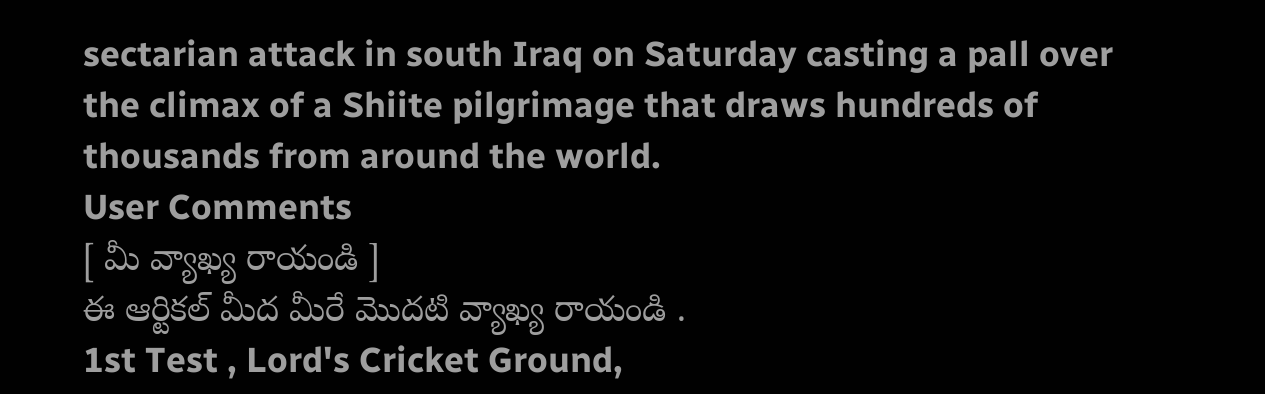sectarian attack in south Iraq on Saturday casting a pall over the climax of a Shiite pilgrimage that draws hundreds of thousands from around the world.
User Comments
[ మీ వ్యాఖ్య రాయండి ]
ఈ ఆర్టికల్ మీద మీరే మొదటి వ్యాఖ్య రాయండి .
1st Test , Lord's Cricket Ground,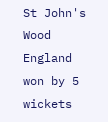St John's Wood
England won by 5 wickets